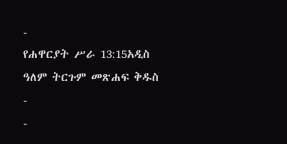-
የሐዋርያት ሥራ 13:15አዲስ ዓለም ትርጉም መጽሐፍ ቅዱስ
-
-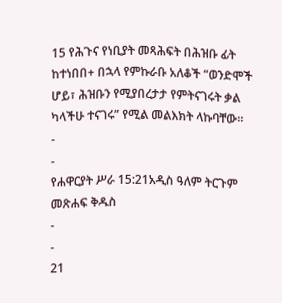15 የሕጉና የነቢያት መጻሕፍት በሕዝቡ ፊት ከተነበበ+ በኋላ የምኩራቡ አለቆች “ወንድሞች ሆይ፣ ሕዝቡን የሚያበረታታ የምትናገሩት ቃል ካላችሁ ተናገሩ” የሚል መልእክት ላኩባቸው።
-
-
የሐዋርያት ሥራ 15:21አዲስ ዓለም ትርጉም መጽሐፍ ቅዱስ
-
-
21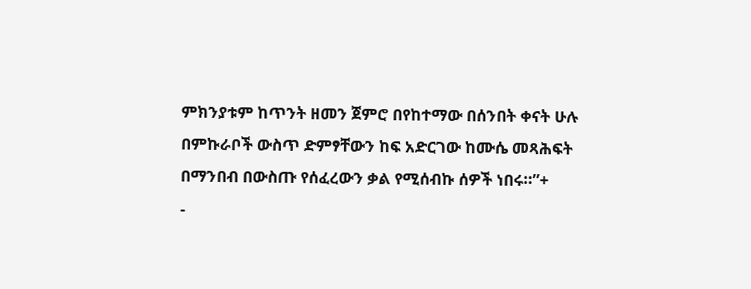ምክንያቱም ከጥንት ዘመን ጀምሮ በየከተማው በሰንበት ቀናት ሁሉ በምኩራቦች ውስጥ ድምፃቸውን ከፍ አድርገው ከሙሴ መጻሕፍት በማንበብ በውስጡ የሰፈረውን ቃል የሚሰብኩ ሰዎች ነበሩ።”+
-